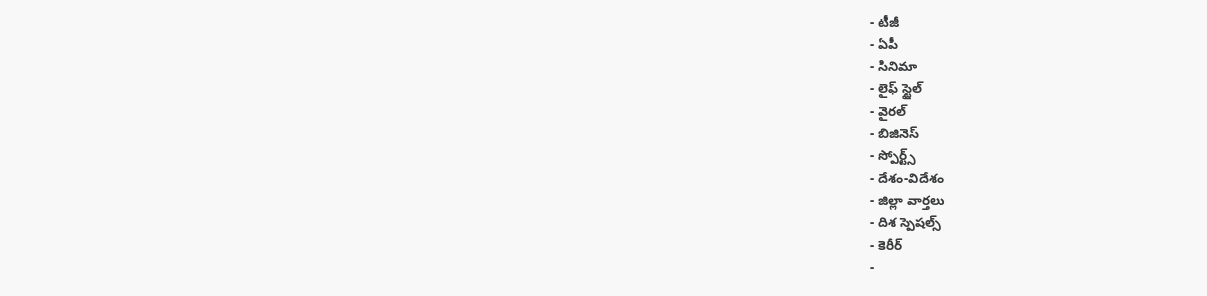- టీజీ
- ఏపీ
- సినిమా
- లైఫ్ స్టైల్
- వైరల్
- బిజినెస్
- స్పోర్ట్స్
- దేశం-విదేశం
- జిల్లా వార్తలు
- దిశ స్పెషల్స్
- కెరీర్
-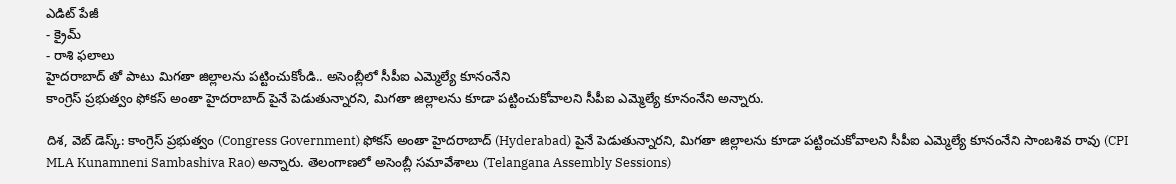ఎడిట్ పేజీ
- క్రైమ్
- రాశి ఫలాలు
హైదరాబాద్ తో పాటు మిగతా జిల్లాలను పట్టించుకోండి.. అసెంబ్లీలో సీపీఐ ఎమ్మెల్యే కూనంనేని
కాంగ్రెస్ ప్రభుత్వం ఫోకస్ అంతా హైదరాబాద్ పైనే పెడుతున్నారని, మిగతా జిల్లాలను కూడా పట్టించుకోవాలని సీపీఐ ఎమ్మెల్యే కూనంనేని అన్నారు.

దిశ, వెబ్ డెస్క్: కాంగ్రెస్ ప్రభుత్వం (Congress Government) ఫోకస్ అంతా హైదరాబాద్ (Hyderabad) పైనే పెడుతున్నారని, మిగతా జిల్లాలను కూడా పట్టించుకోవాలని సీపీఐ ఎమ్మెల్యే కూనంనేని సాంబశివ రావు (CPI MLA Kunamneni Sambashiva Rao) అన్నారు. తెలంగాణలో అసెంబ్లీ సమావేశాలు (Telangana Assembly Sessions)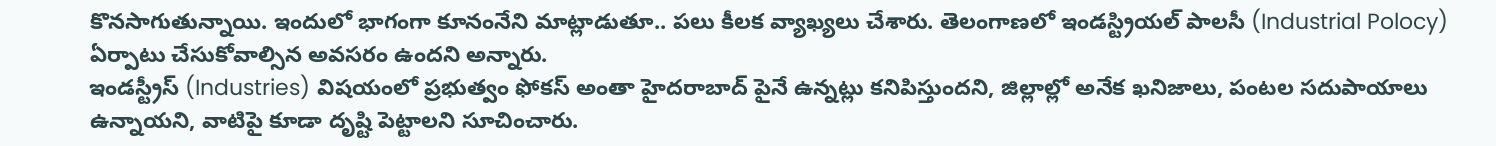కొనసాగుతున్నాయి. ఇందులో భాగంగా కూనంనేని మాట్లాడుతూ.. పలు కీలక వ్యాఖ్యలు చేశారు. తెలంగాణలో ఇండస్ట్రియల్ పాలసీ (Industrial Polocy) ఏర్పాటు చేసుకోవాల్సిన అవసరం ఉందని అన్నారు.
ఇండస్ట్రీస్ (Industries) విషయంలో ప్రభుత్వం ఫోకస్ అంతా హైదరాబాద్ పైనే ఉన్నట్లు కనిపిస్తుందని, జిల్లాల్లో అనేక ఖనిజాలు, పంటల సదుపాయాలు ఉన్నాయని, వాటిపై కూడా దృష్టి పెట్టాలని సూచించారు.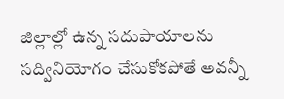జిల్లాల్లో ఉన్న సదుపాయాలను సద్వినియోగం చేసుకోకపోతే అవన్నీ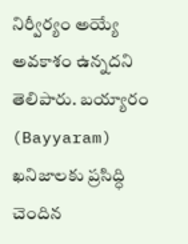నిర్వీర్యం అయ్యే అవకాశం ఉన్నదని తెలిపారు. బయ్యారం (Bayyaram) ఖనిజాలకు ప్రసిద్ధి చెందిన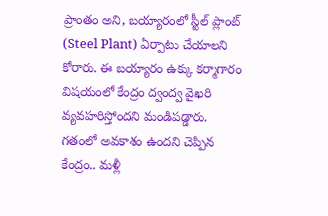ప్రాంతం అని, బయ్యారంలో స్టీల్ ప్లాంట్ (Steel Plant) ఏర్పాటు చేయాలని కోరారు. ఈ బయ్యారం ఉక్కు కర్మాగారం విషయంలో కేంద్రం ద్వంద్వ వైఖరి వ్యవహరిస్తోందని మండిపడ్డారు. గతంలో అవకాశం ఉందని చెప్పిన కేంద్రం.. మళ్లీ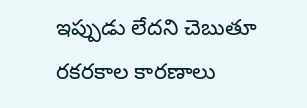ఇప్పుడు లేదని చెబుతూ రకరకాల కారణాలు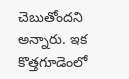చెబుతోందని అన్నారు. ఇక కొత్తగూడెంలో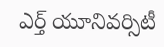ఎర్త్ యూనివర్సిటీ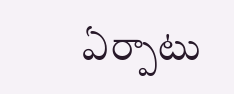ఏర్పాటు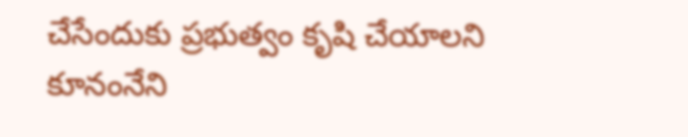చేసేందుకు ప్రభుత్వం కృషి చేయాలని కూనంనేని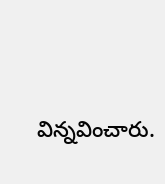విన్నవించారు.